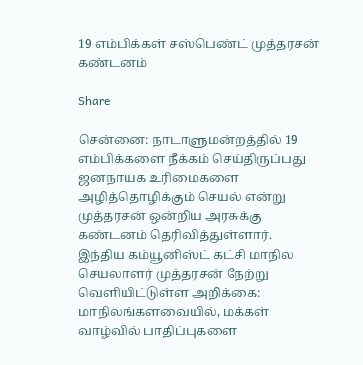19 எம்பிக்கள் சஸ்பெண்ட் முத்தரசன் கண்டனம்

Share

சென்னை: நாடாளுமன்றத்தில் 19 எம்பிக்களை நீக்கம் செய்திருப்பது ஜனநாயக உரிமைகளை அழித்தொழிக்கும் செயல் என்று முத்தரசன் ஒன்றிய அரசுக்கு கண்டனம் தெரிவித்துள்ளார்.  இந்திய கம்யூனிஸ்ட் கட்சி மாநில செயலாளர் முத்தரசன் நேற்று வெளியிட்டுள்ள அறிக்கை:  மாநிலங்களவையில், மக்கள் வாழ்வில் பாதிப்புகளை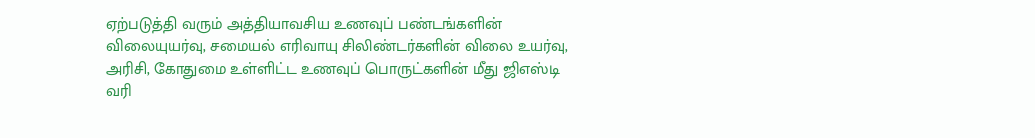ஏற்படுத்தி வரும் அத்தியாவசிய உணவுப் பண்டங்களின் விலையுயர்வு, சமையல் எரிவாயு சிலிண்டர்களின் விலை உயர்வு, அரிசி, கோதுமை உள்ளிட்ட உணவுப் பொருட்களின் மீது ஜிஎஸ்டி வரி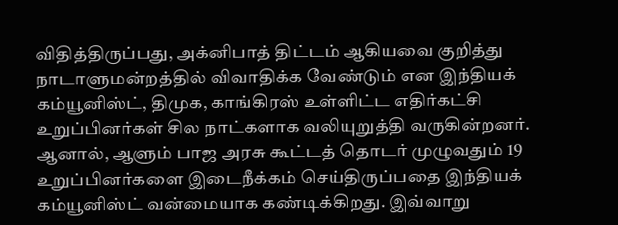விதித்திருப்பது, அக்னிபாத் திட்டம் ஆகியவை குறித்து நாடாளுமன்றத்தில் விவாதிக்க வேண்டும் என இந்தியக் கம்யூனிஸ்ட், திமுக, காங்கிரஸ் உள்ளிட்ட எதிர்கட்சி உறுப்பினர்கள் சில நாட்களாக வலியுறுத்தி வருகின்றனர்.  ஆனால், ஆளும் பாஜ அரசு கூட்டத் தொடர் முழுவதும் 19 உறுப்பினர்களை இடைநீக்கம் செய்திருப்பதை இந்தியக் கம்யூனிஸ்ட் வன்மையாக கண்டிக்கிறது. இவ்வாறு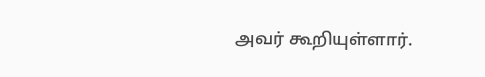அவர் கூறியுள்ளார்.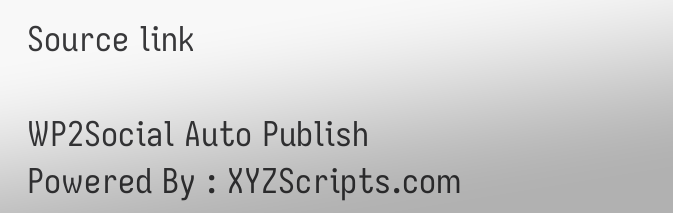Source link

WP2Social Auto Publish Powered By : XYZScripts.com